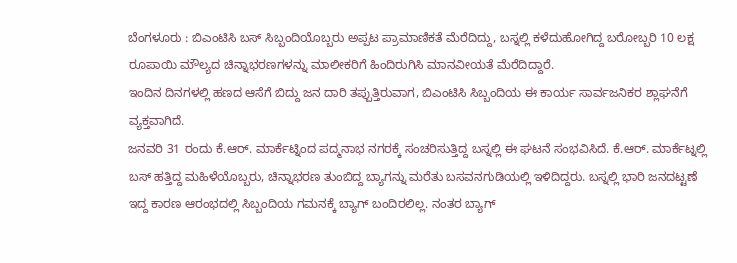ಬೆಂಗಳೂರು : ಬಿಎಂಟಿಸಿ ಬಸ್ ಸಿಬ್ಬಂದಿಯೊಬ್ಬರು ಅಪ್ಪಟ ಪ್ರಾಮಾಣಿಕತೆ ಮೆರೆದಿದ್ದು, ಬಸ್ನಲ್ಲಿ ಕಳೆದುಹೋಗಿದ್ದ ಬರೋಬ್ಬರಿ 10 ಲಕ್ಷ ರೂಪಾಯಿ ಮೌಲ್ಯದ ಚಿನ್ನಾಭರಣಗಳನ್ನು ಮಾಲೀಕರಿಗೆ ಹಿಂದಿರುಗಿಸಿ ಮಾನವೀಯತೆ ಮೆರೆದಿದ್ದಾರೆ.
ಇಂದಿನ ದಿನಗಳಲ್ಲಿ ಹಣದ ಆಸೆಗೆ ಬಿದ್ದು ಜನ ದಾರಿ ತಪ್ಪುತ್ತಿರುವಾಗ, ಬಿಎಂಟಿಸಿ ಸಿಬ್ಬಂದಿಯ ಈ ಕಾರ್ಯ ಸಾರ್ವಜನಿಕರ ಶ್ಲಾಘನೆಗೆ ವ್ಯಕ್ತವಾಗಿದೆ.
ಜನವರಿ 31 ರಂದು ಕೆ.ಆರ್. ಮಾರ್ಕೆಟ್ನಿಂದ ಪದ್ಮನಾಭ ನಗರಕ್ಕೆ ಸಂಚರಿಸುತ್ತಿದ್ದ ಬಸ್ನಲ್ಲಿ ಈ ಘಟನೆ ಸಂಭವಿಸಿದೆ. ಕೆ.ಆರ್. ಮಾರ್ಕೆಟ್ನಲ್ಲಿ ಬಸ್ ಹತ್ತಿದ್ದ ಮಹಿಳೆಯೊಬ್ಬರು, ಚಿನ್ನಾಭರಣ ತುಂಬಿದ್ದ ಬ್ಯಾಗನ್ನು ಮರೆತು ಬಸವನಗುಡಿಯಲ್ಲಿ ಇಳಿದಿದ್ದರು. ಬಸ್ನಲ್ಲಿ ಭಾರಿ ಜನದಟ್ಟಣೆ ಇದ್ದ ಕಾರಣ ಆರಂಭದಲ್ಲಿ ಸಿಬ್ಬಂದಿಯ ಗಮನಕ್ಕೆ ಬ್ಯಾಗ್ ಬಂದಿರಲಿಲ್ಲ. ನಂತರ ಬ್ಯಾಗ್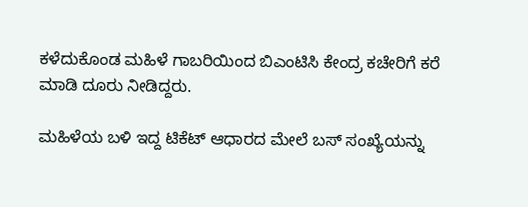ಕಳೆದುಕೊಂಡ ಮಹಿಳೆ ಗಾಬರಿಯಿಂದ ಬಿಎಂಟಿಸಿ ಕೇಂದ್ರ ಕಚೇರಿಗೆ ಕರೆ ಮಾಡಿ ದೂರು ನೀಡಿದ್ದರು.

ಮಹಿಳೆಯ ಬಳಿ ಇದ್ದ ಟಿಕೆಟ್ ಆಧಾರದ ಮೇಲೆ ಬಸ್ ಸಂಖ್ಯೆಯನ್ನು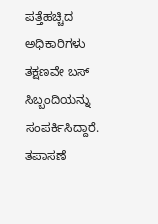ಪತ್ತೆಹಚ್ಚಿದ ಅಧಿಕಾರಿಗಳು ತಕ್ಷಣವೇ ಬಸ್ ಸಿಬ್ಬಂದಿಯನ್ನು ಸಂಪರ್ಕಿಸಿದ್ದಾರೆ. ತಪಾಸಣೆ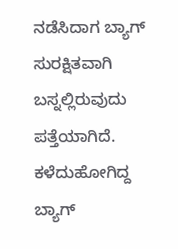ನಡೆಸಿದಾಗ ಬ್ಯಾಗ್ ಸುರಕ್ಷಿತವಾಗಿ ಬಸ್ನಲ್ಲಿರುವುದು ಪತ್ತೆಯಾಗಿದೆ. ಕಳೆದುಹೋಗಿದ್ದ ಬ್ಯಾಗ್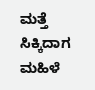ಮತ್ತೆ ಸಿಕ್ಕಿದಾಗ ಮಹಿಳೆ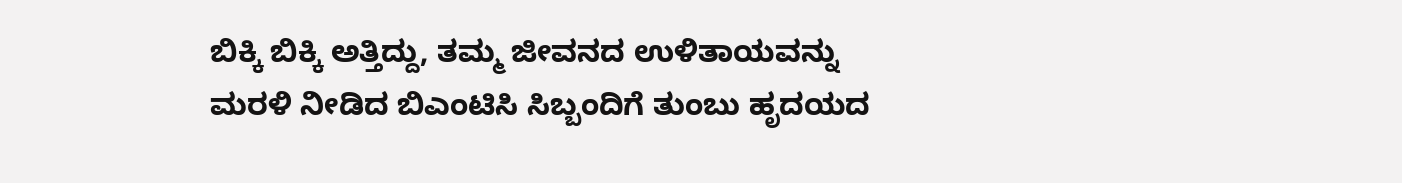ಬಿಕ್ಕಿ ಬಿಕ್ಕಿ ಅತ್ತಿದ್ದು, ತಮ್ಮ ಜೀವನದ ಉಳಿತಾಯವನ್ನು ಮರಳಿ ನೀಡಿದ ಬಿಎಂಟಿಸಿ ಸಿಬ್ಬಂದಿಗೆ ತುಂಬು ಹೃದಯದ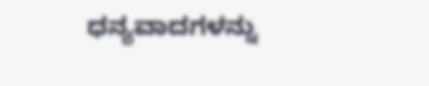ಧನ್ಯವಾದಗಳನ್ನು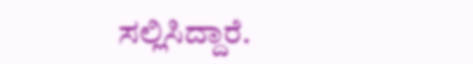ಸಲ್ಲಿಸಿದ್ದಾರೆ.